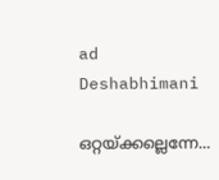ad
Deshabhimani

ഒറ്റയ്ക്കല്ലെന്നേ...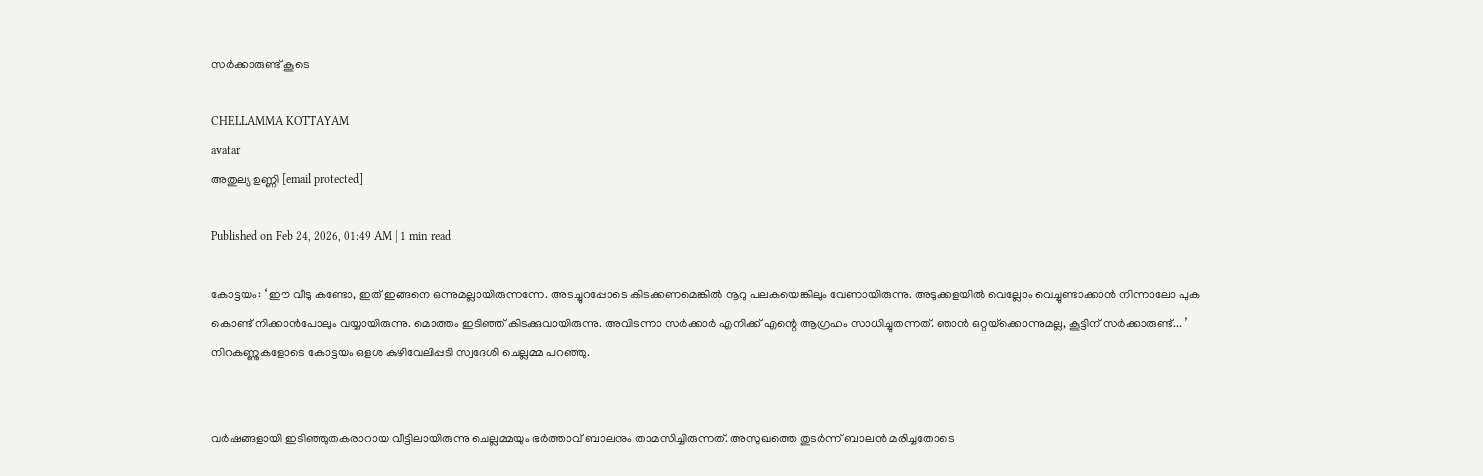സര്‍ക്കാരുണ്ട് കൂടെ

CHELLAMMA KOTTAYAM
avatar
അതുല്യ ഉണ്ണി [email protected]

Published on Feb 24, 2026, 01:49 AM | 1 min read

കോട്ടയം: ‘ ഇ‍ൗ വീടു കണ്ടോ, ഇത്‌ ഇങ്ങനെ ഒന്നുമല്ലായിരുന്നന്നേ. അടച്ചുറപ്പോടെ കിടക്കണമെങ്കിൽ നൂറു പലകയെങ്കിലും വേണായിരുന്നു‍. അടുക്കളയിൽ വെല്ലോം വെച്ചുണ്ടാക്കാൻ നിന്നാലോ പുക കൊണ്ട്‌ നിക്കാൻപോലും വയ്യായിരുന്നു. മൊത്തം ഇടിഞ്ഞ്‌ കിടക്കുവായിരുന്നു. അവിടന്നാ സർക്കാർ എനിക്ക്‌ എന്റെ ആഗ്രഹം സാധിച്ചുതന്നത്‌. ഞാൻ ഒറ്റയ്‌ക്കൊന്നുമല്ല, കൂട്ടിന്‌ സർക്കാരുണ്ട്‌... ’ നിറകണ്ണുകളോടെ കോട്ടയം ഒളശ കുഴിവേലിപ്പടി സ്വദേശി ചെല്ലമ്മ പറഞ്ഞു.


വർഷങ്ങളായി ഇടിഞ്ഞുതകരാറായ വീട്ടിലായിരുന്നു ചെല്ലമ്മയും ഭർത്താവ്‌ ബാലനും താമസിച്ചിരുന്നത്‌. അസുഖത്തെ തുടർന്ന്‌ ബാലൻ മരിച്ചതോടെ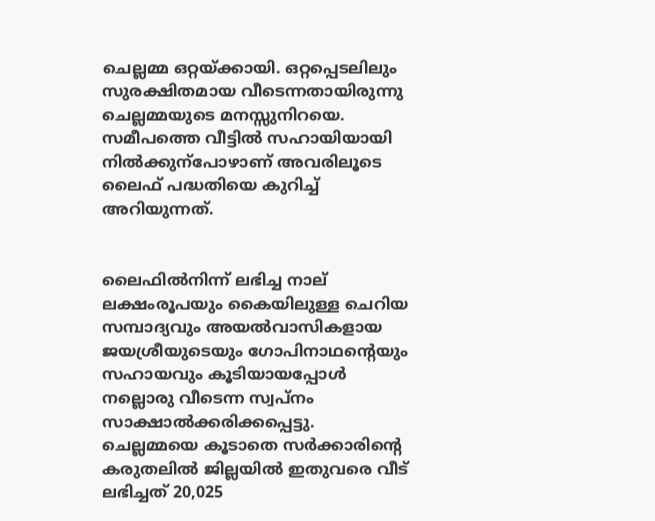ചെല്ലമ്മ ഒറ്റയ്‌ക്കായി. ഒറ്റപ്പെടലിലും സുരക്ഷിതമായ വീടെന്നതായിരുന്നു ചെല്ലമ്മയുടെ മനസ്സുനിറയെ. സമീപത്തെ വീട്ടിൽ സഹായിയായി നിൽക്കുന്പോഴാണ്‌ അവരിലൂടെ ലൈഫ്‌ പദ്ധതിയെ കുറിച്ച്‌ അറിയുന്നത്‌.


ലൈഫിൽനിന്ന്‌ ലഭിച്ച നാല്‌ ലക്ഷംരൂപയും കൈയിലുള്ള ചെറിയ സമ്പാദ്യവും അയൽവാസികളായ ജയശ്രീയുടെയും ഗോപിനാഥന്റെയും സഹായവും കൂടിയായപ്പോൾ നല്ലൊരു വീടെന്ന സ്വപ്നം സാക്ഷാൽക്കരിക്കപ്പെട്ടു. ചെല്ലമ്മയെ കൂടാതെ സർക്കാരിന്റെ കരുതലിൽ ജില്ലയിൽ ഇതുവരെ വീട്‌ ലഭിച്ചത്‌ 20,025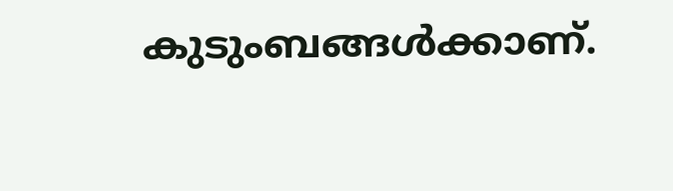കുടുംബങ്ങൾക്കാണ്‌.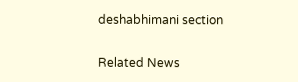deshabhimani section

Related News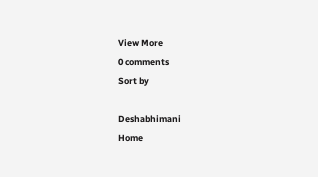View More
0 comments
Sort by

Deshabhimani
Home